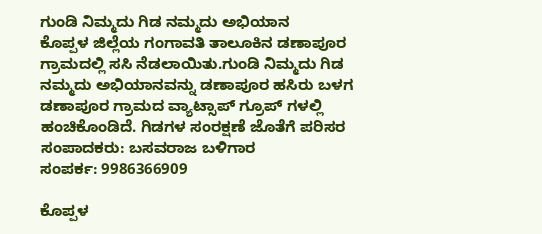ಗುಂಡಿ ನಿಮ್ಮದು ಗಿಡ ನಮ್ಮದು ಅಭಿಯಾನ
ಕೊಪ್ಪಳ ಜಿಲ್ಲೆಯ ಗಂಗಾವತಿ ತಾಲೂಕಿನ ಡಣಾಪೂರ ಗ್ರಾಮದಲ್ಲಿ ಸಸಿ ನೆಡಲಾಯಿತು.ಗುಂಡಿ ನಿಮ್ಮದು ಗಿಡ ನಮ್ಮದು ಅಭಿಯಾನವನ್ನು ಡಣಾಪೂರ ಹಸಿರು ಬಳಗ ಡಣಾಪೂರ ಗ್ರಾಮದ ವ್ಯಾಟ್ಸಾಪ್ ಗ್ರೂಪ್ ಗಳಲ್ಲಿ ಹಂಚಿಕೊಂಡಿದೆ. ಗಿಡಗಳ ಸಂರಕ್ಷಣೆ ಜೊತೆಗೆ ಪರಿಸರ
ಸಂಪಾದಕರು: ಬಸವರಾಜ ಬಳಿಗಾರ
ಸಂಪರ್ಕ: 9986366909

ಕೊಪ್ಪಳ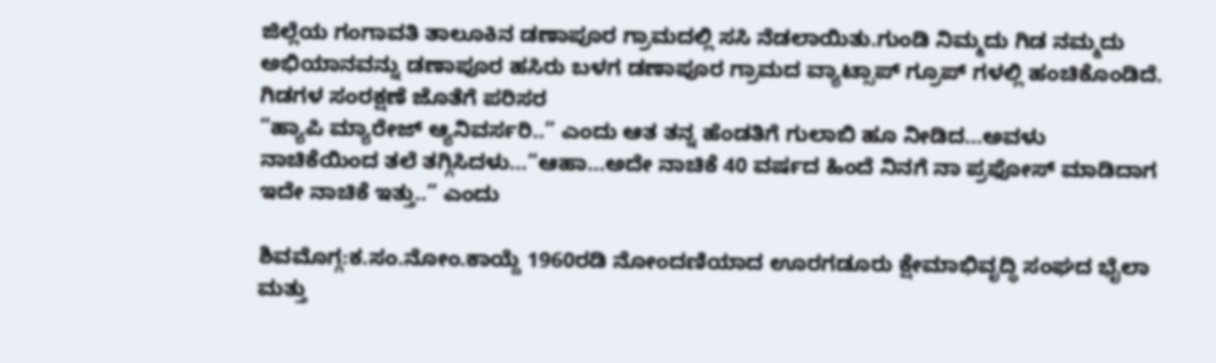ಜಿಲ್ಲೆಯ ಗಂಗಾವತಿ ತಾಲೂಕಿನ ಡಣಾಪೂರ ಗ್ರಾಮದಲ್ಲಿ ಸಸಿ ನೆಡಲಾಯಿತು.ಗುಂಡಿ ನಿಮ್ಮದು ಗಿಡ ನಮ್ಮದು ಅಭಿಯಾನವನ್ನು ಡಣಾಪೂರ ಹಸಿರು ಬಳಗ ಡಣಾಪೂರ ಗ್ರಾಮದ ವ್ಯಾಟ್ಸಾಪ್ ಗ್ರೂಪ್ ಗಳಲ್ಲಿ ಹಂಚಿಕೊಂಡಿದೆ. ಗಿಡಗಳ ಸಂರಕ್ಷಣೆ ಜೊತೆಗೆ ಪರಿಸರ
“ಹ್ಯಾಪಿ ಮ್ಯಾರೇಜ್ ಆ್ಯನಿವರ್ಸರಿ..” ಎಂದು ಆತ ತನ್ನ ಹೆಂಡತಿಗೆ ಗುಲಾಬಿ ಹೂ ನೀಡಿದ…ಅವಳು ನಾಚಿಕೆಯಿಂದ ತಲೆ ತಗ್ಗಿಸಿದಳು…“ಆಹಾ…ಅದೇ ನಾಚಿಕೆ 40 ವರ್ಷದ ಹಿಂದೆ ನಿನಗೆ ನಾ ಪ್ರಫೋಸ್ ಮಾಡಿದಾಗ ಇದೇ ನಾಚಿಕೆ ಇತ್ತು..” ಎಂದು

ಶಿವಮೊಗ್ಗ:ಕ.ಸಂ.ನೋಂ.ಕಾಯ್ದೆ 1960ರಡಿ ನೋಂದಣಿಯಾದ ಊರಗಡೂರು ಕ್ಷೇಮಾಭಿವೃದ್ಧಿ ಸಂಘದ ಭೈಲಾ ಮತ್ತು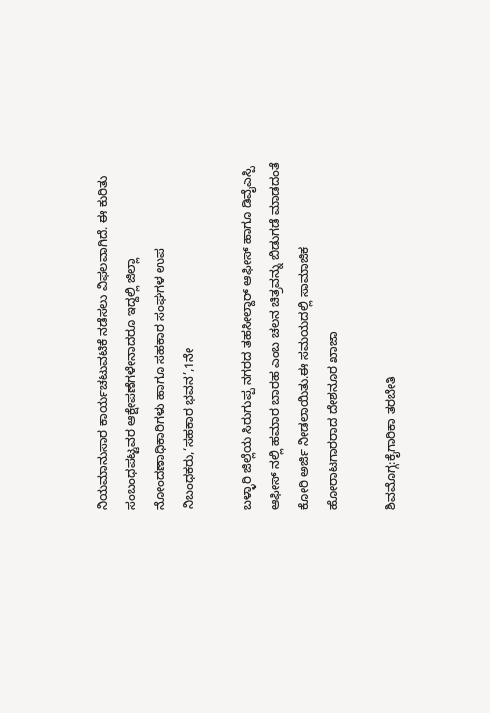ನಿಯಮಾನುಸಾರ ಕಾರ್ಯಚಟುವಟಿಕೆ ನಡೆಸಲು ವಿಫಲವಾಗಿದೆ. ಈ ಕುರಿತು ಸಂಬಂಧಪಟ್ಟವರ ಆಕ್ಷೇಪಣೆಗಳೇನಾದರೂ ಇದ್ದಲ್ಲಿ ಜಿಲ್ಲಾ ನೋಂದಣಾಧಿಕಾರಿಗಳು ಹಾಗೂ ಸಹಕಾರ ಸಂಘಗಳ ಉಪ ನಿಬಂಧಕರು,‘ಸಹಕಾರ ಭವನ’,1ನೇ

ಬಳ್ಳಾರಿ ಜಿಲ್ಲೆಯ ಸಿರುಗುಪ್ಪ ನಗರದ ತಹಸೀಲ್ದಾರ್ ಆಫೀಸ್ ಹಾಗೂ ಡಿವೈಎಸ್ಪಿ ಆಫೀಸ್ ನಲ್ಲಿ ಹಮಾರ ಬಾರಹ ಎಂಬ ಚಲನ ಚಿತ್ರವನ್ನು ಬಿಡುಗಡೆ ಮಾಡದಂತೆ ಕೋರಿ ಅರ್ಜಿ ನೀಡಲಾಯಿತು.ಈ ಸಮಯದಲ್ಲಿ ಸಾಮಾಜಿಕ ಹೋರಾಟಗಾರರಾದ ದೇಶನೂರ ಖಾಜಾ

ಶಿವಮೊಗ್ಗ:ಕೈಗಾರಿಕಾ ತರಬೇತಿ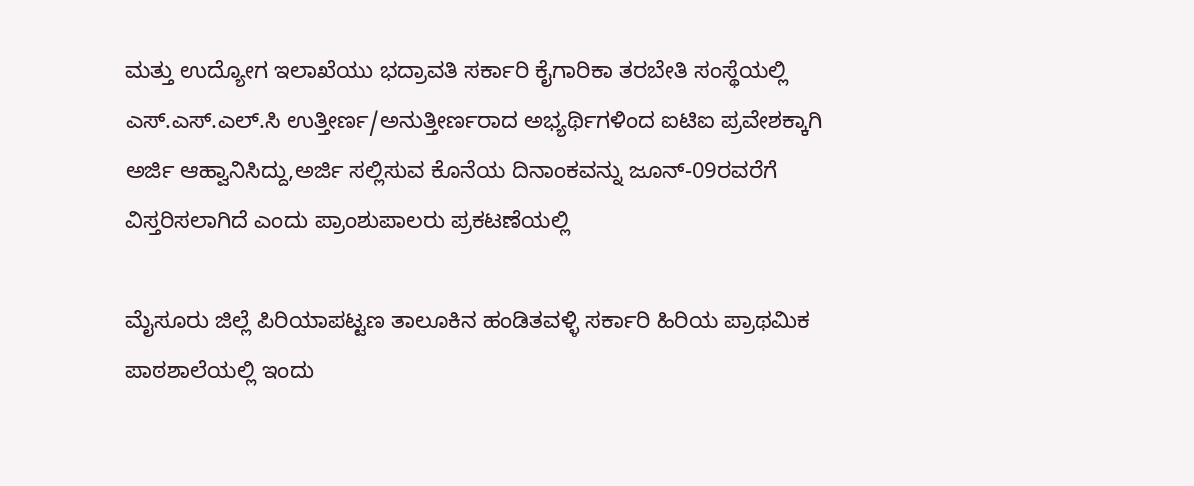ಮತ್ತು ಉದ್ಯೋಗ ಇಲಾಖೆಯು ಭದ್ರಾವತಿ ಸರ್ಕಾರಿ ಕೈಗಾರಿಕಾ ತರಬೇತಿ ಸಂಸ್ಥೆಯಲ್ಲಿ ಎಸ್.ಎಸ್.ಎಲ್.ಸಿ ಉತ್ತೀರ್ಣ/ಅನುತ್ತೀರ್ಣರಾದ ಅಭ್ಯರ್ಥಿಗಳಿಂದ ಐಟಿಐ ಪ್ರವೇಶಕ್ಕಾಗಿ ಅರ್ಜಿ ಆಹ್ವಾನಿಸಿದ್ದು,ಅರ್ಜಿ ಸಲ್ಲಿಸುವ ಕೊನೆಯ ದಿನಾಂಕವನ್ನು ಜೂನ್-09ರವರೆಗೆ ವಿಸ್ತರಿಸಲಾಗಿದೆ ಎಂದು ಪ್ರಾಂಶುಪಾಲರು ಪ್ರಕಟಣೆಯಲ್ಲಿ

ಮೈಸೂರು ಜಿಲ್ಲೆ ಪಿರಿಯಾಪಟ್ಟಣ ತಾಲೂಕಿನ ಹಂಡಿತವಳ್ಳಿ ಸರ್ಕಾರಿ ಹಿರಿಯ ಪ್ರಾಥಮಿಕ ಪಾಠಶಾಲೆಯಲ್ಲಿ ಇಂದು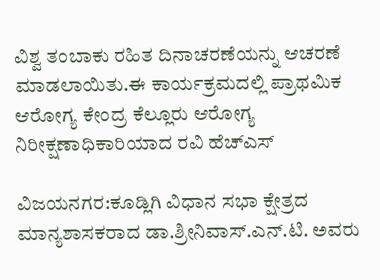ವಿಶ್ವ ತಂಬಾಕು ರಹಿತ ದಿನಾಚರಣೆಯನ್ನು ಆಚರಣೆ ಮಾಡಲಾಯಿತು.ಈ ಕಾರ್ಯಕ್ರಮದಲ್ಲಿ ಪ್ರಾಥಮಿಕ ಆರೋಗ್ಯ ಕೇಂದ್ರ ಕೆಲ್ಲೂರು ಆರೋಗ್ಯ ನಿರೀಕ್ಷಣಾಧಿಕಾರಿಯಾದ ರವಿ ಹೆಚ್ಎಸ್

ವಿಜಯನಗರ:ಕೂಡ್ಲಿಗಿ ವಿಧಾನ ಸಭಾ ಕ್ಷೇತ್ರದ ಮಾನ್ಯಶಾಸಕರಾದ ಡಾ.ಶ್ರೀನಿವಾಸ್.ಎನ್.ಟಿ. ಅವರು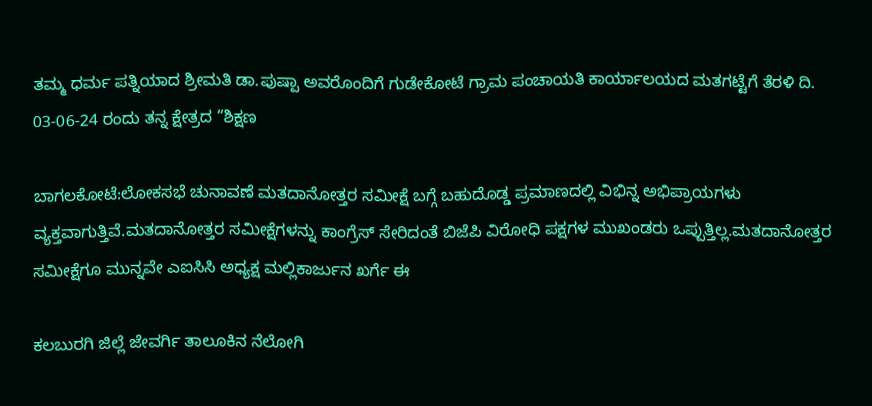ತಮ್ಮ ಧರ್ಮ ಪತ್ನಿಯಾದ ಶ್ರೀಮತಿ ಡಾ.ಪುಷ್ಪಾ ಅವರೊಂದಿಗೆ ಗುಡೇಕೋಟೆ ಗ್ರಾಮ ಪಂಚಾಯತಿ ಕಾರ್ಯಾಲಯದ ಮತಗಟ್ಟೆಗೆ ತೆರಳಿ ದಿ. 03-06-24 ರಂದು ತನ್ನ ಕ್ಷೇತ್ರದ “ಶಿಕ್ಷಣ

ಬಾಗಲಕೋಟೆ:ಲೋಕಸಭೆ ಚುನಾವಣೆ ಮತದಾನೋತ್ತರ ಸಮೀಕ್ಷೆ ಬಗ್ಗೆ ಬಹುದೊಡ್ಡ ಪ್ರಮಾಣದಲ್ಲಿ ವಿಭಿನ್ನ ಅಭಿಪ್ರಾಯಗಳು ವ್ಯಕ್ತವಾಗುತ್ತಿವೆ.ಮತದಾನೋತ್ತರ ಸಮೀಕ್ಷೆಗಳನ್ನು ಕಾಂಗ್ರೆಸ್ ಸೇರಿದಂತೆ ಬಿಜೆಪಿ ವಿರೋಧಿ ಪಕ್ಷಗಳ ಮುಖಂಡರು ಒಪ್ಪುತ್ತಿಲ್ಲ.ಮತದಾನೋತ್ತರ ಸಮೀಕ್ಷೆಗೂ ಮುನ್ನವೇ ಎಐಸಿಸಿ ಅಧ್ಯಕ್ಷ ಮಲ್ಲಿಕಾರ್ಜುನ ಖರ್ಗೆ ಈ

ಕಲಬುರಗಿ ಜಿಲ್ಲೆ ಜೇವರ್ಗಿ ತಾಲೂಕಿನ ನೆಲೋಗಿ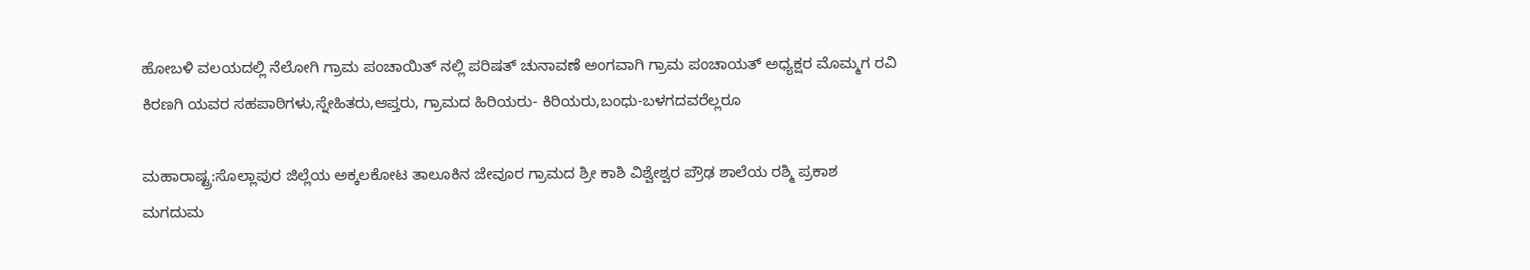ಹೋಬಳಿ ವಲಯದಲ್ಲಿ ನೆಲೋಗಿ ಗ್ರಾಮ ಪಂಚಾಯಿತ್ ನಲ್ಲಿ ಪರಿಷತ್ ಚುನಾವಣೆ ಅಂಗವಾಗಿ ಗ್ರಾಮ ಪಂಚಾಯತ್ ಅಧ್ಯಕ್ಷರ ಮೊಮ್ಮಗ ರವಿ ಕಿರಣಗಿ ಯವರ ಸಹಪಾಠಿಗಳು,ಸ್ನೇಹಿತರು,ಆಪ್ತರು, ಗ್ರಾಮದ ಹಿರಿಯರು- ಕಿರಿಯರು,ಬಂಧು-ಬಳಗದವರೆಲ್ಲರೂ

ಮಹಾರಾಷ್ಟ್ರ:ಸೊಲ್ಲಾಪುರ ಜಿಲ್ಲೆಯ ಅಕ್ಕಲಕೋಟ ತಾಲೂಕಿನ ಜೇವೂರ ಗ್ರಾಮದ ಶ್ರೀ ಕಾಶಿ ವಿಶ್ವೇಶ್ವರ ಪ್ರೌಢ ಶಾಲೆಯ ರಶ್ಮಿ ಪ್ರಕಾಶ ಮಗದುಮ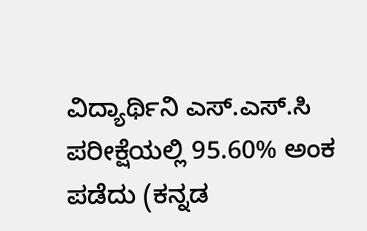ವಿದ್ಯಾರ್ಥಿನಿ ಎಸ್.ಎಸ್.ಸಿ ಪರೀಕ್ಷೆಯಲ್ಲಿ 95.60% ಅಂಕ ಪಡೆದು (ಕನ್ನಡ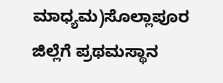ಮಾಧ್ಯಮ)ಸೊಲ್ಲಾಪೂರ ಜಿಲ್ಲೆಗೆ ಪ್ರಥಮಸ್ಥಾನ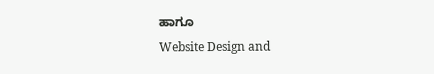ಹಾಗೂ
Website Design and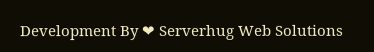Development By ❤ Serverhug Web Solutions